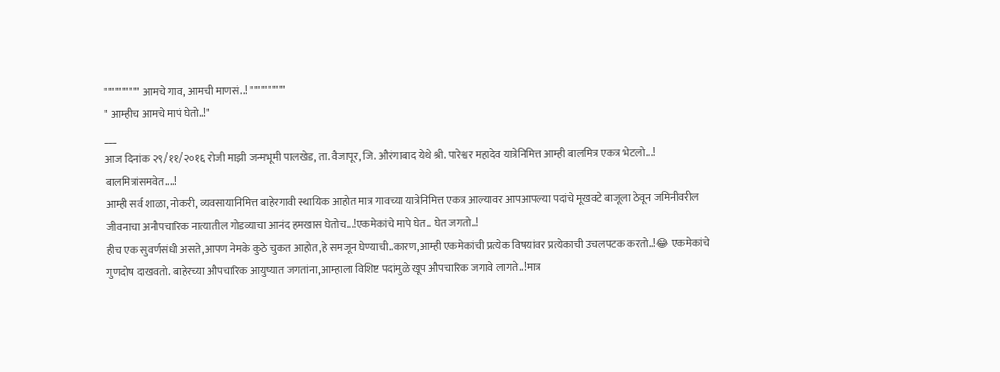"""""""""" आमचे गाव, आमची माणसं..! """"""""""
" आम्हीच आमचे मापं घेतो..!"
___
आज दिनांक २९/११/२०१६ रोजी माझी जन्मभूमी पालखेड, ता. वैजापूर, जि. औरंगाबाद येथे श्री. पारेश्वर महादेव यात्रेनिमित्त आम्ही बालमित्र एकत्र भेटलो...! बालमित्रांसमवेत....!
आम्ही सर्व शाळा, नोकरी, व्यवसायानिमित्त बाहेरगावी स्थायिक आहोत मात्र गावच्या यात्रेनिमित्त एकत्र आल्यावर आपआपल्या पदांचे मूखवटे बाजूला ठेवून जमिनीवरील जीवनाचा अनौपचारिक नात्यातील गोडव्याचा आनंद हमखास घेतोच...!एकमेकांचे मापे घेत.. घेत जगतो..!
हीच एक सुवर्णसंधी असते,आपण नेमके कुठे चुकत आहोत,हे समजून घेण्याची..कारण,आम्ही एकमेकांची प्रत्येक विषयांवर प्रत्येकाची उचलपटक करतो..!😂 एकमेकांचे गुणदोष दाखवतो. बाहेरच्या औपचारिक आयुष्यात जगतांना,आम्हाला विशिष्ट पदांमुळे खूप औपचारिक जगावे लागते..!मात्र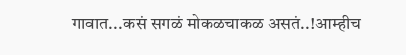गावात...कसं सगळं मोकळचाकळ असतं..!आम्हीच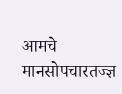आमचे मानसोपचारतज्ज्ञ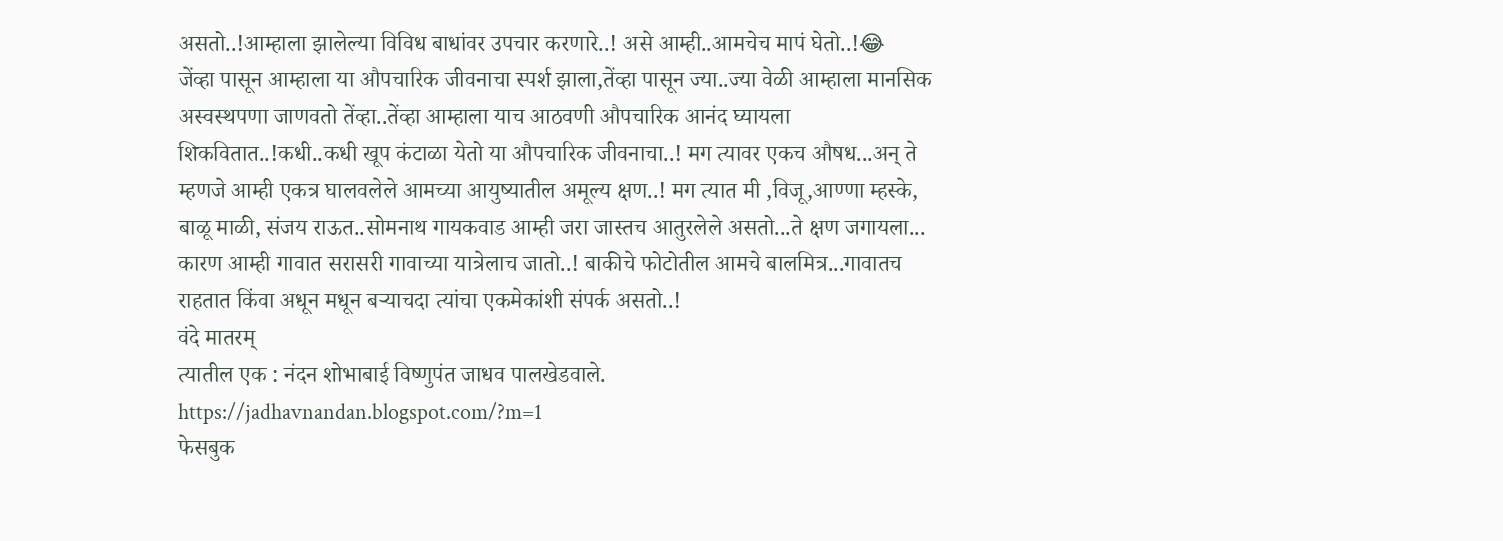असतो..!आम्हाला झालेल्या विविध बाधांवर उपचार करणारे..! असे आम्ही..आमचेच मापं घेतो..!😂
जेंव्हा पासून आम्हाला या औपचारिक जीवनाचा स्पर्श झाला,तेंव्हा पासून ज्या..ज्या वेळी आम्हाला मानसिक अस्वस्थपणा जाणवतो तेंव्हा..तेंव्हा आम्हाला याच आठवणी औपचारिक आनंद घ्यायला शिकवितात..!कधी..कधी खूप कंटाळा येतो या औपचारिक जीवनाचा..! मग त्यावर एकच औषध...अन् ते म्हणजे आम्ही एकत्र घालवलेले आमच्या आयुष्यातील अमूल्य क्षण..! मग त्यात मी ,विजू,आण्णा म्हस्के, बाळू माळी, संजय राऊत..सोमनाथ गायकवाड आम्ही जरा जास्तच आतुरलेले असतो...ते क्षण जगायला... कारण आम्ही गावात सरासरी गावाच्या यात्रेलाच जातो..! बाकीचे फोटोतील आमचे बालमित्र...गावातच राहतात किंवा अधून मधून बऱ्याचदा त्यांचा एकमेकांशी संपर्क असतो..!
वंदे मातरम्
त्यातील एक : नंदन शोभाबाई विष्णुपंत जाधव पालखेडवाले.
https://jadhavnandan.blogspot.com/?m=1
फेसबुक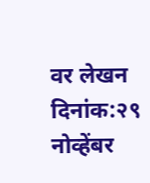वर लेखन दिनांक:२९ नोव्हेंबर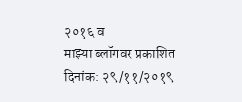२०१६ व
माझ्या ब्लॉगवर प्रकाशित दिनांक: २९/११/२०१९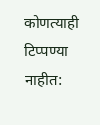कोणत्याही टिप्पण्या नाहीत: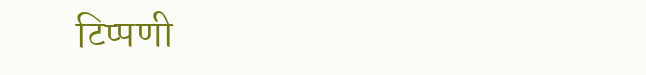टिप्पणी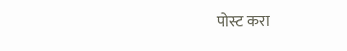पोस्ट करा